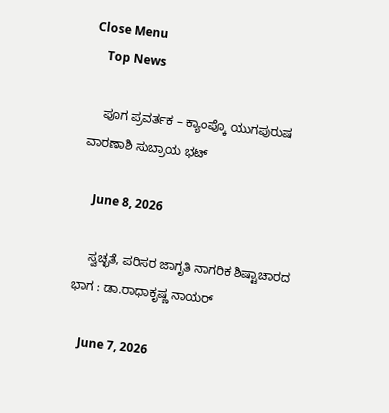Close Menu
    Top News

    ಪೂಗ ಪ್ರವರ್ತಕ – ಕ್ಯಾಂಪ್ಕೊ ಯುಗಪುರುಷ ವಾರಣಾಶಿ ಸುಬ್ರಾಯ ಭಟ್

    June 8, 2026

    ಸ್ವಚ್ಛತೆ, ಪರಿಸರ ಜಾಗೃತಿ ನಾಗರಿಕ ಶಿಷ್ಟಾಚಾರದ ಭಾಗ : ಡಾ.ರಾಧಾಕೃಷ್ಣ ನಾಯರ್

    June 7, 2026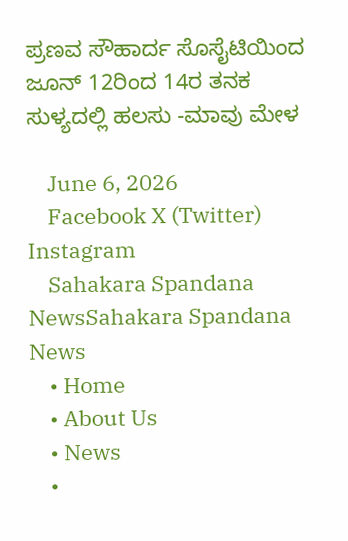ಪ್ರಣವ ಸೌಹಾರ್ದ ಸೊಸೈಟಿಯಿಂದ ಜೂನ್‌ 12ರಿಂದ 14ರ ತನಕ ಸುಳ್ಯದಲ್ಲಿ ಹಲಸು -ಮಾವು ಮೇಳ

    June 6, 2026
    Facebook X (Twitter) Instagram
    Sahakara Spandana NewsSahakara Spandana News
    • Home
    • About Us
    • News
    •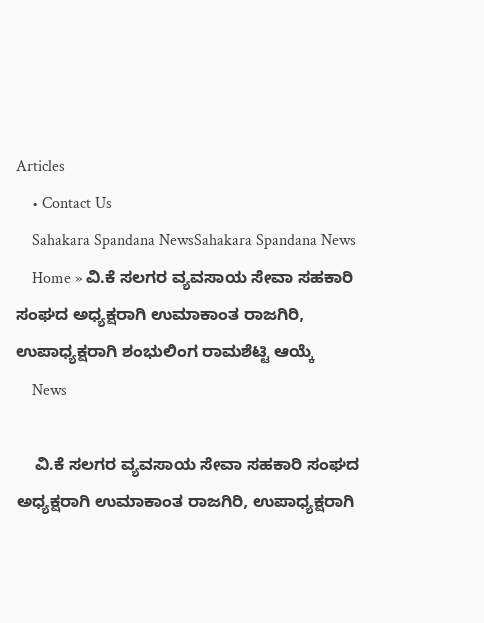Articles
    • Contact Us
    Sahakara Spandana NewsSahakara Spandana News
    Home » ವಿ.ಕೆ ಸಲಗರ ವ್ಯವಸಾಯ ಸೇವಾ ಸಹಕಾರಿ ಸಂಘದ ಅಧ್ಯಕ್ಷರಾಗಿ ಉಮಾಕಾಂತ ರಾಜಗಿರಿ, ಉಪಾಧ್ಯಕ್ಷರಾಗಿ ಶಂಭುಲಿಂಗ ರಾಮಶೆಟ್ಟಿ ಆಯ್ಕೆ
    News

    ವಿ.ಕೆ ಸಲಗರ ವ್ಯವಸಾಯ ಸೇವಾ ಸಹಕಾರಿ ಸಂಘದ ಅಧ್ಯಕ್ಷರಾಗಿ ಉಮಾಕಾಂತ ರಾಜಗಿರಿ, ಉಪಾಧ್ಯಕ್ಷರಾಗಿ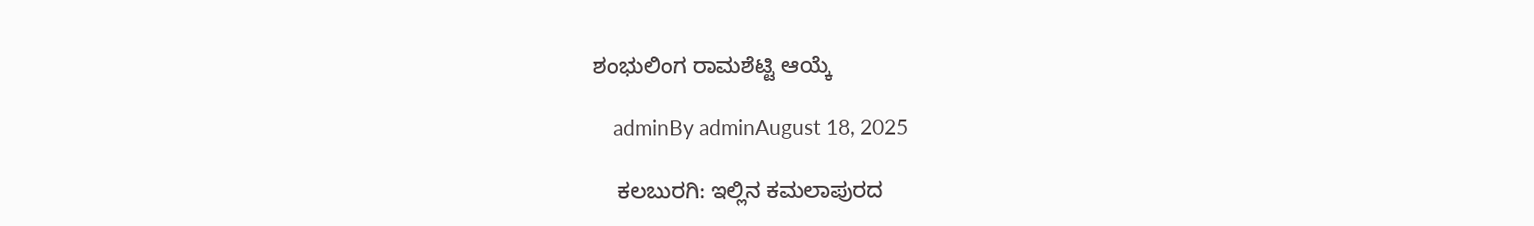ಶಂಭುಲಿಂಗ ರಾಮಶೆಟ್ಟಿ ಆಯ್ಕೆ

    adminBy adminAugust 18, 2025

    ಕಲಬುರಗಿ: ಇಲ್ಲಿನ ಕಮಲಾಪುರದ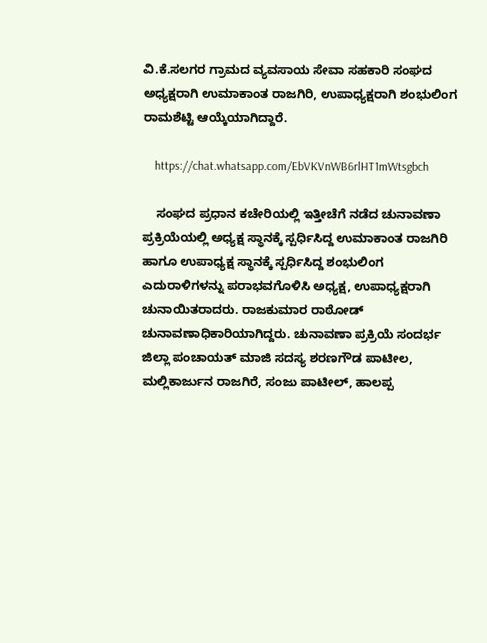ವಿ.ಕೆ.ಸಲಗರ ಗ್ರಾಮದ ವ್ಯವಸಾಯ ಸೇವಾ ಸಹಕಾರಿ ಸಂಘದ ಅಧ್ಯಕ್ಷರಾಗಿ ಉಮಾಕಾಂತ ರಾಜಗಿರಿ, ಉಪಾಧ್ಯಕ್ಷರಾಗಿ ಶಂಭುಲಿಂಗ ರಾಮಶೆಟ್ಟಿ ಆಯ್ಕೆಯಾಗಿದ್ದಾರೆ.

    https://chat.whatsapp.com/EbVKVnWB6rlHT1mWtsgbch

    ಸಂಘದ ಪ್ರಧಾನ ಕಚೇರಿಯಲ್ಲಿ ಇತ್ತೀಚೆಗೆ ನಡೆದ ಚುನಾವಣಾ ಪ್ರಕ್ರಿಯೆಯಲ್ಲಿ ಅಧ್ಯಕ್ಷ ಸ್ಥಾನಕ್ಕೆ ಸ್ಪರ್ಧಿಸಿದ್ದ ಉಮಾಕಾಂತ ರಾಜಗಿರಿ ಹಾಗೂ ಉಪಾಧ್ಯಕ್ಷ ಸ್ಥಾನಕ್ಕೆ ಸ್ಪರ್ಧಿಸಿದ್ದ ಶಂಭುಲಿಂಗ ಎದುರಾಳಿಗಳನ್ನು ಪರಾಭವಗೊಳಿಸಿ ಅಧ್ಯಕ್ಷ, ಉಪಾಧ್ಯಕ್ಷರಾಗಿ ಚುನಾಯಿತರಾದರು. ರಾಜಕುಮಾರ ರಾಠೋಡ್ ಚುನಾವಣಾಧಿಕಾರಿಯಾಗಿದ್ದರು. ಚುನಾವಣಾ ಪ್ರಕ್ರಿಯೆ ಸಂದರ್ಭ ಜಿಲ್ಲಾ ಪಂಚಾಯತ್‌ ಮಾಜಿ ಸದಸ್ಯ ಶರಣಗೌಡ ಪಾಟೀಲ, ಮಲ್ಲಿಕಾರ್ಜುನ ರಾಜಗಿರೆ, ಸಂಜು ಪಾಟೀಲ್, ಹಾಲಪ್ಪ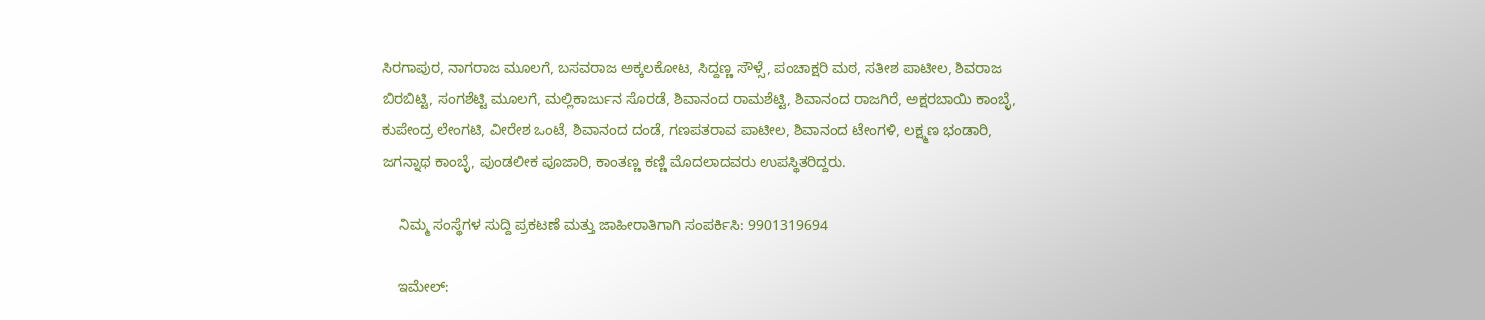ಸಿರಗಾಪುರ, ನಾಗರಾಜ ಮೂಲಗೆ, ಬಸವರಾಜ ಅಕ್ಕಲಕೋಟ, ಸಿದ್ದಣ್ಣ ಸೌಳ್ಸೆ, ಪಂಚಾಕ್ಷರಿ ಮಠ, ಸತೀಶ ಪಾಟೀಲ, ಶಿವರಾಜ ಬಿರಬಿಟ್ಟಿ, ಸಂಗಶೆಟ್ಟಿ ಮೂಲಗೆ, ಮಲ್ಲಿಕಾರ್ಜುನ ಸೊರಡೆ, ಶಿವಾನಂದ ರಾಮಶೆಟ್ಟಿ, ಶಿವಾನಂದ ರಾಜಗಿರೆ, ಅಕ್ಷರಬಾಯಿ ಕಾಂಬ್ಳೆ, ಕುಪೇಂದ್ರ ಲೇಂಗಟಿ, ವೀರೇಶ ಒಂಟೆ, ಶಿವಾನಂದ ದಂಡೆ, ಗಣಪತರಾವ ಪಾಟೀಲ, ಶಿವಾನಂದ ಟೇಂಗಳಿ, ಲಕ್ಷ್ಮಣ ಭಂಡಾರಿ, ಜಗನ್ನಾಥ ಕಾಂಬ್ಳೆ, ಪುಂಡಲೀಕ ಪೂಜಾರಿ, ಕಾಂತಣ್ಣ ಕಣ್ಣಿ ಮೊದಲಾದವರು ಉಪಸ್ಥಿತರಿದ್ದರು.

    ನಿಮ್ಮ ಸಂಸ್ಥೆಗಳ ಸುದ್ದಿ ಪ್ರಕಟಣೆ ಮತ್ತು ಜಾಹೀರಾತಿಗಾಗಿ ಸಂಪರ್ಕಿಸಿ: 9901319694

    ಇಮೇಲ್: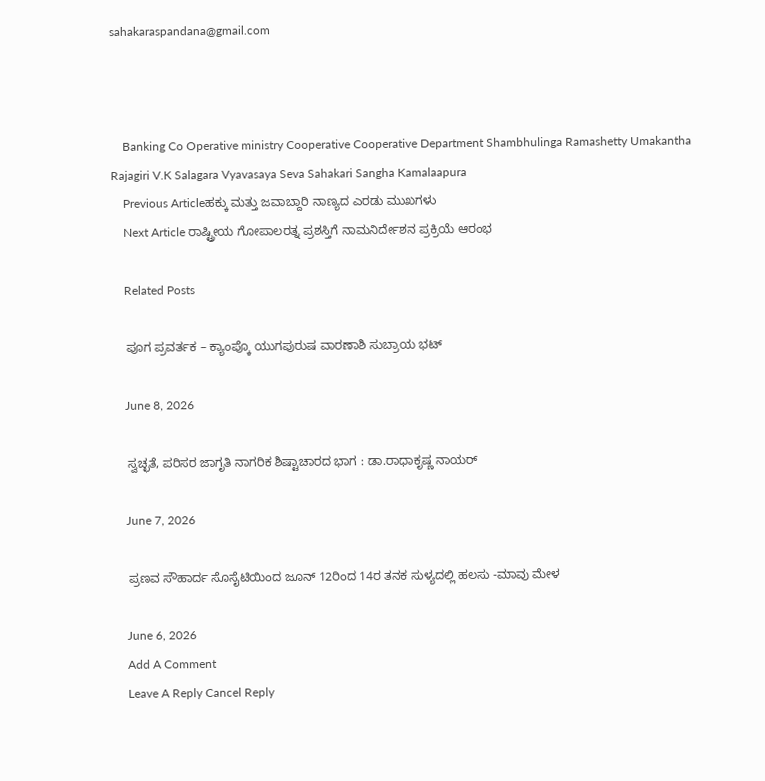sahakaraspandana@gmail.com



    Banking Co Operative ministry Cooperative Cooperative Department Shambhulinga Ramashetty Umakantha Rajagiri V.K Salagara Vyavasaya Seva Sahakari Sangha Kamalaapura
    Previous Articleಹಕ್ಕು ಮತ್ತು ಜವಾಬ್ದಾರಿ ನಾಣ್ಯದ ಎರಡು ಮುಖಗಳು
    Next Article ರಾಷ್ಟ್ರೀಯ ಗೋಪಾಲರತ್ನ ಪ್ರಶಸ್ತಿಗೆ ನಾಮನಿರ್ದೇಶನ ಪ್ರಕ್ರಿಯೆ ಆರಂಭ

    Related Posts

    ಪೂಗ ಪ್ರವರ್ತಕ – ಕ್ಯಾಂಪ್ಕೊ ಯುಗಪುರುಷ ವಾರಣಾಶಿ ಸುಬ್ರಾಯ ಭಟ್

    June 8, 2026

    ಸ್ವಚ್ಛತೆ, ಪರಿಸರ ಜಾಗೃತಿ ನಾಗರಿಕ ಶಿಷ್ಟಾಚಾರದ ಭಾಗ : ಡಾ.ರಾಧಾಕೃಷ್ಣ ನಾಯರ್

    June 7, 2026

    ಪ್ರಣವ ಸೌಹಾರ್ದ ಸೊಸೈಟಿಯಿಂದ ಜೂನ್‌ 12ರಿಂದ 14ರ ತನಕ ಸುಳ್ಯದಲ್ಲಿ ಹಲಸು -ಮಾವು ಮೇಳ

    June 6, 2026
    Add A Comment
    Leave A Reply Cancel Reply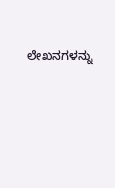ಲೇಖನಗಳನ್ನು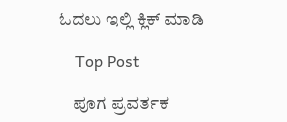ಓದಲು ಇಲ್ಲಿ ಕ್ಲಿಕ್ ಮಾಡಿ

    Top Post

    ಪೂಗ ಪ್ರವರ್ತಕ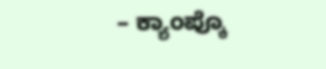– ಕ್ಯಾಂಪ್ಕೊ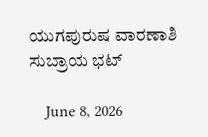ಯುಗಪುರುಷ ವಾರಣಾಶಿ ಸುಬ್ರಾಯ ಭಟ್

    June 8, 2026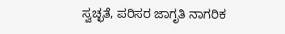ಸ್ವಚ್ಛತೆ, ಪರಿಸರ ಜಾಗೃತಿ ನಾಗರಿಕ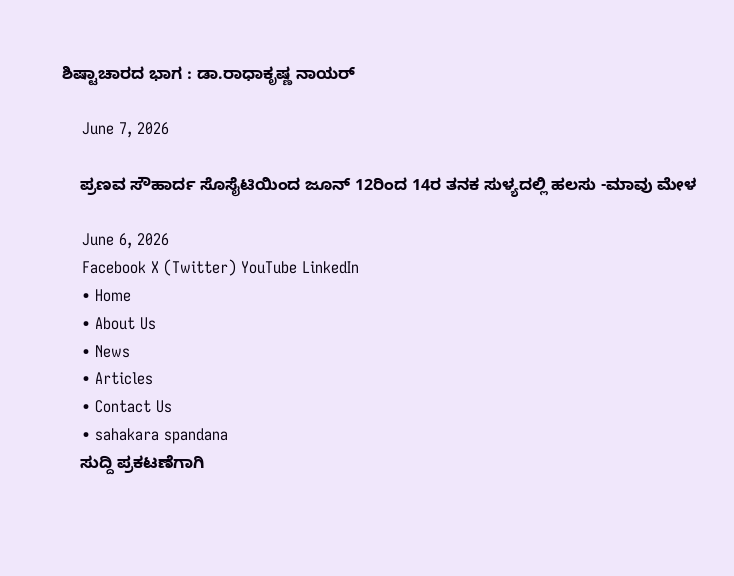ಶಿಷ್ಟಾಚಾರದ ಭಾಗ : ಡಾ.ರಾಧಾಕೃಷ್ಣ ನಾಯರ್

    June 7, 2026

    ಪ್ರಣವ ಸೌಹಾರ್ದ ಸೊಸೈಟಿಯಿಂದ ಜೂನ್‌ 12ರಿಂದ 14ರ ತನಕ ಸುಳ್ಯದಲ್ಲಿ ಹಲಸು -ಮಾವು ಮೇಳ

    June 6, 2026
    Facebook X (Twitter) YouTube LinkedIn
    • Home
    • About Us
    • News
    • Articles
    • Contact Us
    • sahakara spandana
    ಸುದ್ದಿ ಪ್ರಕಟಣೆಗಾಗಿ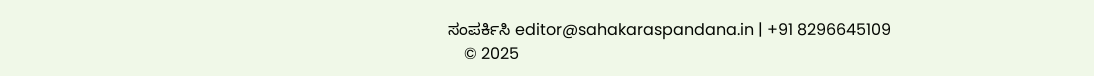ಸಂಪರ್ಕಿಸಿ editor@sahakaraspandana.in | +91 8296645109
    © 2025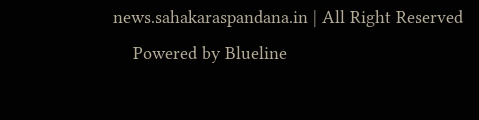news.sahakaraspandana.in | All Right Reserved
    Powered by Blueline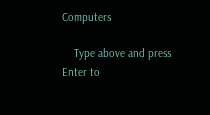Computers

    Type above and press Enter to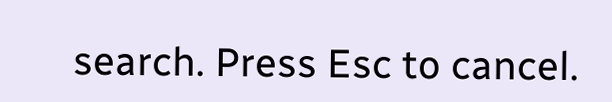search. Press Esc to cancel.